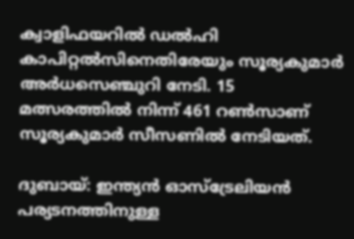ക്വാളിഫയറില്‍ ഡല്‍ഹി കാപിറ്റല്‍സിനെതിരേയും സൂര്യകുമാര്‍ അര്‍ധസെഞ്ചുറി നേടി. 15 മത്സരത്തില്‍ നിന്ന് 461 റണ്‍സാണ് സൂര്യകുമാര്‍ സീസണില്‍ നേടിയത്.

ദുബായ്: ഇന്ത്യന്‍ ഓസ്‌ട്രേലിയന്‍ പര്യടനത്തിനുള്ള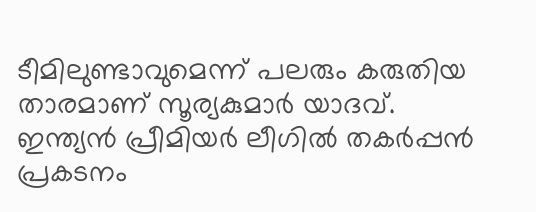ടീമിലുണ്ടാവുമെന്ന് പലരും കരുതിയ താരമാണ് സൂര്യകുമാര്‍ യാദവ്. ഇന്ത്യന്‍ പ്രീമിയര്‍ ലീഗില്‍ തകര്‍പ്പന്‍ പ്രകടനം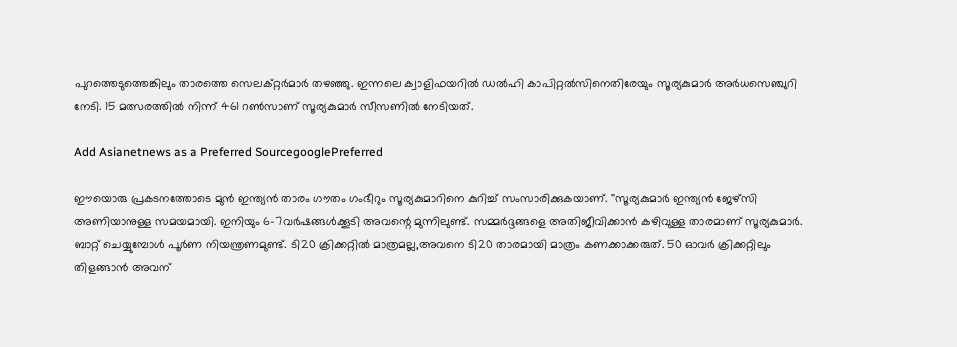പുറത്തെടുത്തെങ്കിലും താരത്തെ സെലക്റ്റര്‍മാര്‍ തഴഞ്ഞു. ഇന്നലെ ക്വാളിഫയറില്‍ ഡല്‍ഹി കാപിറ്റല്‍സിനെതിരേയും സൂര്യകുമാര്‍ അര്‍ധസെഞ്ചുറി നേടി. 15 മത്സരത്തില്‍ നിന്ന് 461 റണ്‍സാണ് സൂര്യകുമാര്‍ സീസണില്‍ നേടിയത്.

Add Asianetnews as a Preferred SourcegooglePreferred

ഈയൊരു പ്രകടനത്തോടെ മുന്‍ ഇന്ത്യന്‍ താരം ഗൗതം ഗംഭീറും സൂര്യകുമാറിനെ കുറിച്ച് സംസാരിക്കുകയാണ്. ''സൂര്യകുമാര്‍ ഇന്ത്യന്‍ ജേഴ്‌സി അണിയാനുള്ള സമയമായി. ഇനിയും 6-7വര്‍ഷങ്ങള്‍ക്കൂടി അവന്റെ മുന്നിലുണ്ട്. സമ്മര്‍ദ്ദങ്ങളെ അതിജീവിക്കാന്‍ കഴിവുള്ള താരമാണ് സൂര്യകുമാര്‍. ബാറ്റ് ചെയ്യുമ്പോള്‍ പൂര്‍ണ നിയന്ത്രണമുണ്ട്. ടി20 ക്രിക്കറ്റില്‍ മാത്രമല്ല,അവനെ ടി20 താരമായി മാത്രം കണക്കാക്കരുത്. 50 ഓവര്‍ ക്രിക്കറ്റിലും തിളങ്ങാന്‍ അവന്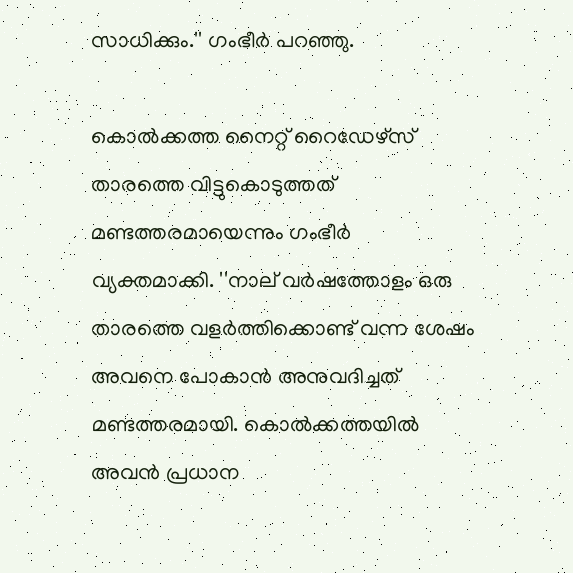സാധിക്കും.'' ഗംഭീര്‍ പറഞ്ഞു.

കൊല്‍ക്കത്ത നൈറ്റ് റൈഡേഴ്‌സ് താരത്തെ വിട്ടുകൊടുത്തത് മണ്ടത്തരമായെന്നും ഗംഭീര്‍ വ്യക്തമാക്കി. ''നാല് വര്‍ഷത്തോളം ഒരു താരത്തെ വളര്‍ത്തിക്കൊണ്ട് വന്ന ശേഷം അവനെ പോകാന്‍ അനുവദിച്ചത് മണ്ടത്തരമായി. കൊല്‍ക്കത്തയില്‍ അവന്‍ പ്രധാന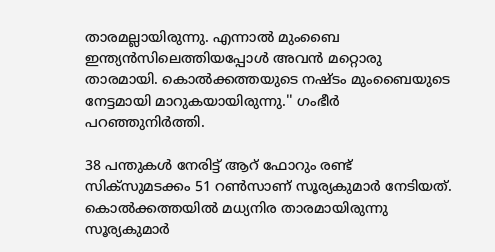താരമല്ലായിരുന്നു. എന്നാല്‍ മുംബൈ ഇന്ത്യന്‍സിലെത്തിയപ്പോള്‍ അവന്‍ മറ്റൊരു താരമായി. കൊല്‍ക്കത്തയുടെ നഷ്ടം മുംബൈയുടെ നേട്ടമായി മാറുകയായിരുന്നു.'' ഗംഭീര്‍ പറഞ്ഞുനിര്‍ത്തി.

38 പന്തുകള്‍ നേരിട്ട് ആറ് ഫോറും രണ്ട് സിക്സുമടക്കം 51 റണ്‍സാണ് സൂര്യകുമാര്‍ നേടിയത്. കൊല്‍ക്കത്തയില്‍ മധ്യനിര താരമായിരുന്നു സൂര്യകുമാര്‍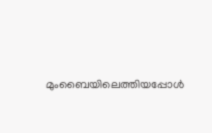മുംബൈയിലെത്തിയപ്പോള്‍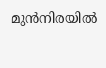മുന്‍നിരയില്‍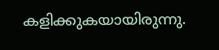കളിക്കുകയായിരുന്നു.